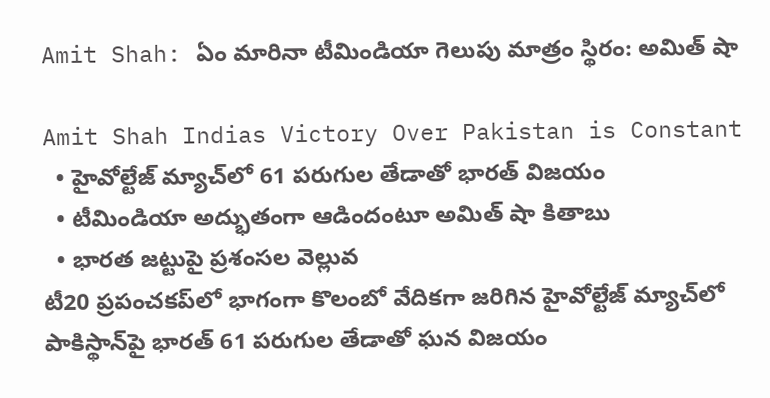Amit Shah: ఏం మారినా టీమిండియా గెలుపు మాత్రం స్థిరం: అమిత్ షా

Amit Shah Indias Victory Over Pakistan is Constant
  • హైవోల్టేజ్ మ్యాచ్‌లో 61 పరుగుల తేడాతో భారత్ విజయం
  • టీమిండియా అద్భుతంగా ఆడిందంటూ అమిత్ షా కితాబు
  • భారత జట్టుపై ప్రశంసల వెల్లువ
టీ20 ప్రపంచకప్‌లో భాగంగా కొలంబో వేదికగా జరిగిన హైవోల్టేజ్ మ్యాచ్‌లో పాకిస్థాన్‌పై భారత్ 61 పరుగుల తేడాతో ఘన విజయం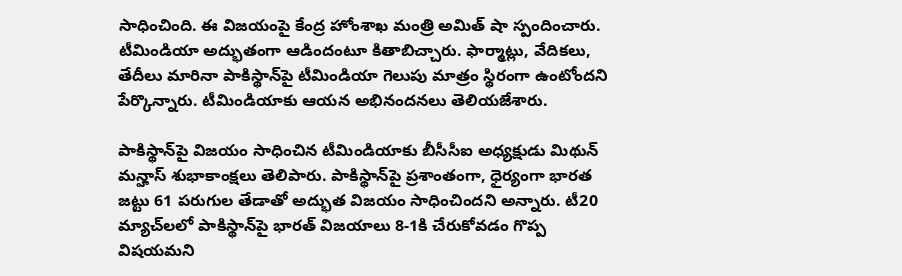సాధించింది. ఈ విజయంపై కేంద్ర హోంశాఖ మంత్రి అమిత్ షా స్పందించారు. టీమిండియా అద్భుతంగా ఆడిందంటూ కితాబిచ్చారు. ఫార్మాట్లు, వేదికలు, తేదీలు మారినా పాకిస్థాన్‌పై టీమిండియా గెలుపు మాత్రం స్థిరంగా ఉంటోందని పేర్కొన్నారు. టీమిండియాకు ఆయన అభినందనలు తెలియజేశారు.

పాకిస్థాన్‌పై విజయం సాధించిన టీమిండియాకు బీసీసీఐ అధ్యక్షుడు మిథున్ మన్హాస్ శుభాకాంక్షలు తెలిపారు. పాకిస్థాన్‌పై ప్రశాంతంగా, ధైర్యంగా భారత జట్టు 61 పరుగుల తేడాతో అద్భుత విజయం సాధించిందని అన్నారు. టీ20 మ్యాచ్‌లలో పాకిస్థాన్‌పై భారత్ విజయాలు 8-1కి చేరుకోవడం గొప్ప విషయమని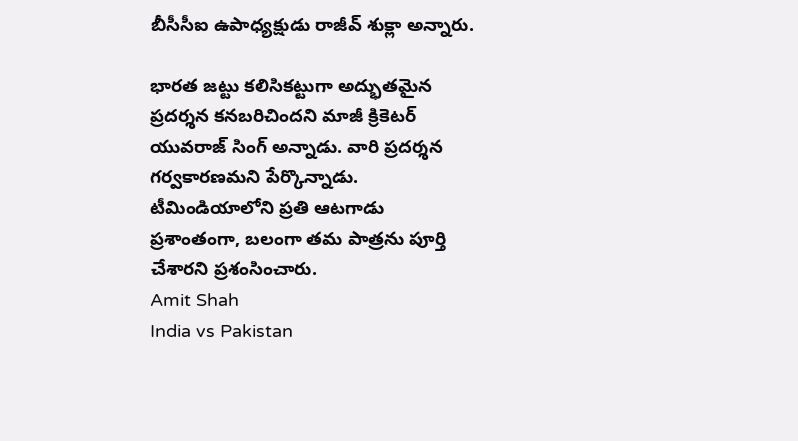బీసీసీఐ ఉపాధ్యక్షుడు రాజీవ్ శుక్లా అన్నారు.

భారత జట్టు కలిసికట్టుగా అద్భుతమైన ప్రదర్శన కనబరిచిందని మాజీ క్రికెటర్ యువరాజ్ సింగ్ అన్నాడు. వారి ప్రదర్శన గర్వకారణమని పేర్కొన్నాడు. టీమిండియాలోని ప్రతి ఆటగాడు ప్రశాంతంగా, బలంగా తమ పాత్రను పూర్తి చేశారని ప్రశంసించారు.
Amit Shah
India vs Pakistan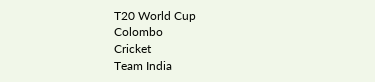T20 World Cup
Colombo
Cricket
Team India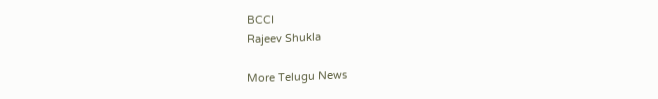BCCI
Rajeev Shukla

More Telugu News